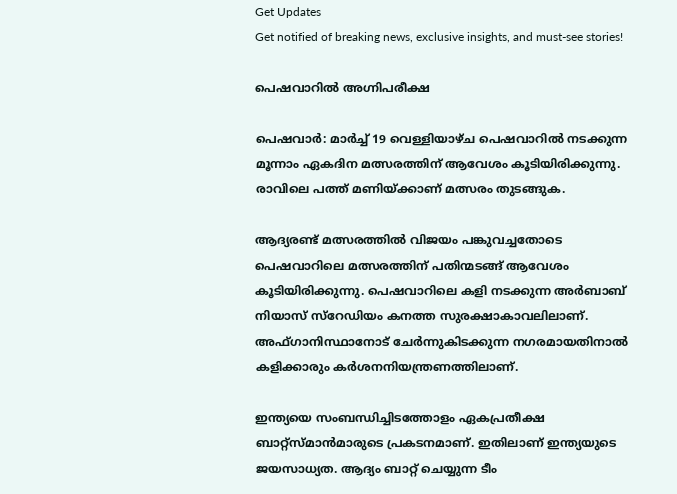Get Updates
Get notified of breaking news, exclusive insights, and must-see stories!

പെഷവാറില്‍ അഗ്നിപരീക്ഷ

പെഷവാര്‍: മാര്‍ച്ച് 19 വെള്ളിയാഴ്ച പെഷവാറില്‍ നടക്കുന്ന മൂന്നാം ഏകദിന മത്സരത്തിന് ആവേശം കൂടിയിരിക്കുന്നു. രാവിലെ പത്ത് മണിയ്ക്കാണ് മത്സരം തുടങ്ങുക.

ആദ്യരണ്ട് മത്സരത്തില്‍ വിജയം പങ്കുവച്ചതോടെ പെഷവാറിലെ മത്സരത്തിന് പതിന്മടങ്ങ് ആവേശം കൂടിയിരിക്കുന്നു. പെഷവാറിലെ കളി നടക്കുന്ന അര്‍ബാബ് നിയാസ് സ്റേഡിയം കനത്ത സുരക്ഷാകാവലിലാണ്. അഫ്ഗാനിസ്ഥാനോട് ചേര്‍ന്നുകിടക്കുന്ന നഗരമായതിനാല്‍ കളിക്കാരും കര്‍ശനനിയന്ത്രണത്തിലാണ്.

ഇന്ത്യയെ സംബന്ധിച്ചിടത്തോളം ഏകപ്രതീക്ഷ ബാറ്റ്സ്മാന്‍മാരുടെ പ്രകടനമാണ്. ഇതിലാണ് ഇന്ത്യയുടെ ജയസാധ്യത. ആദ്യം ബാറ്റ് ചെയ്യുന്ന ടീം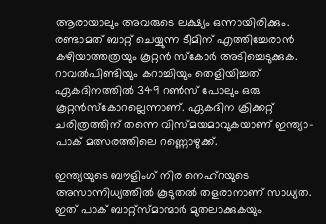ആരായാലും അവരുടെ ലക്ഷ്യം ഒന്നായിരിക്കും. രണ്ടാമത് ബാറ്റ് ചെയ്യുന്ന ടീമിന് എത്തിച്ചേരാന്‍ കഴിയാത്തത്രയും കൂറ്റന്‍ സ്കോര്‍ അടിച്ചെടുക്കുക. റാവല്‍പിണ്ടിയും കറാച്ചിയും തെളിയിച്ചത് ഏകദിനത്തില്‍ 349 റണ്‍സ് പോലും ഒരു കൂറ്റന്‍സ്കോറല്ലെന്നാണ്. ഏകദിന ക്രിക്കറ്റ് ചരിത്രത്തിന് തന്നെ വിസ്മയമാവുകയാണ് ഇന്ത്യാ-പാക് മത്സരത്തിലെ റണ്ണൊഴുക്ക്.

ഇന്ത്യയുടെ ബൗളിംഗ് നിര നെഹ്റയുടെ അസാന്നിധ്യത്തില്‍ കൂടുതല്‍ തളരാനാണ് സാധ്യത. ഇത് പാക് ബാറ്റ്സ്മാന്മാര്‍ മുതലാക്കുകയും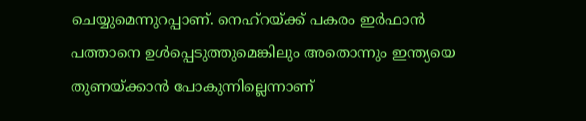ചെയ്യുമെന്നുറപ്പാണ്. നെഹ്റയ്ക്ക് പകരം ഇര്‍ഫാന്‍ പത്താനെ ഉള്‍പ്പെടുത്തുമെങ്കിലും അതൊന്നും ഇന്ത്യയെ തുണയ്ക്കാന്‍ പോകുന്നില്ലെന്നാണ്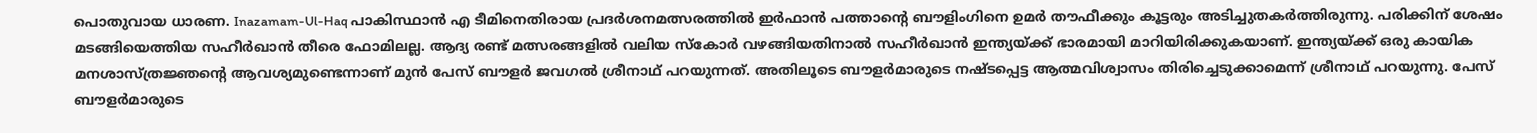പൊതുവായ ധാരണ. Inazamam-Ul-Haq പാകിസ്ഥാന്‍ എ ടീമിനെതിരായ പ്രദര്‍ശനമത്സരത്തില്‍ ഇര്‍ഫാന്‍ പത്താന്റെ ബൗളിംഗിനെ ഉമര്‍ തൗഫീക്കും കൂട്ടരും അടിച്ചുതകര്‍ത്തിരുന്നു. പരിക്കിന് ശേഷം മടങ്ങിയെത്തിയ സഹീര്‍ഖാന്‍ തീരെ ഫോമിലല്ല. ആദ്യ രണ്ട് മത്സരങ്ങളില്‍ വലിയ സ്കോര്‍ വഴങ്ങിയതിനാല്‍ സഹീര്‍ഖാന്‍ ഇന്ത്യയ്ക്ക് ഭാരമായി മാറിയിരിക്കുകയാണ്. ഇന്ത്യയ്ക്ക് ഒരു കായിക മനശാസ്ത്രജ്ഞന്റെ ആവശ്യമുണ്ടെന്നാണ് മുന്‍ പേസ് ബൗളര്‍ ജവഗല്‍ ശ്രീനാഥ് പറയുന്നത്. അതിലൂടെ ബൗളര്‍മാരുടെ നഷ്ടപ്പെട്ട ആത്മവിശ്വാസം തിരിച്ചെടുക്കാമെന്ന് ശ്രീനാഥ് പറയുന്നു. പേസ് ബൗളര്‍മാരുടെ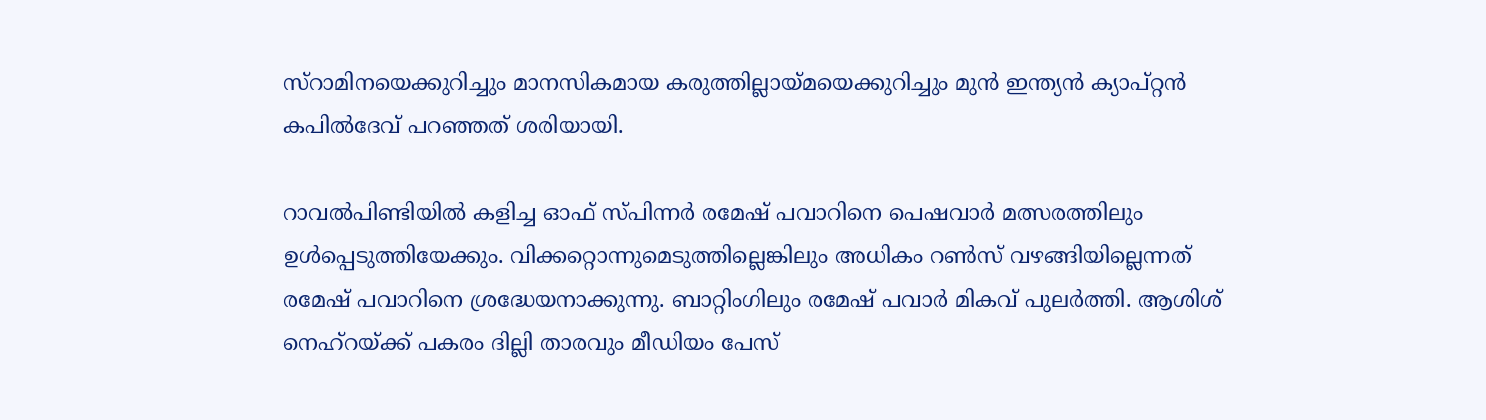സ്റാമിനയെക്കുറിച്ചും മാനസികമായ കരുത്തില്ലായ്മയെക്കുറിച്ചും മുന്‍ ഇന്ത്യന്‍ ക്യാപ്റ്റന്‍ കപില്‍ദേവ് പറഞ്ഞത് ശരിയായി.

റാവല്‍പിണ്ടിയില്‍ കളിച്ച ഓഫ് സ്പിന്നര്‍ രമേഷ് പവാറിനെ പെഷവാര്‍ മത്സരത്തിലും ഉള്‍പ്പെടുത്തിയേക്കും. വിക്കറ്റൊന്നുമെടുത്തില്ലെങ്കിലും അധികം റണ്‍സ് വഴങ്ങിയില്ലെന്നത് രമേഷ് പവാറിനെ ശ്രദ്ധേയനാക്കുന്നു. ബാറ്റിംഗിലും രമേഷ് പവാര്‍ മികവ് പുലര്‍ത്തി. ആശിശ് നെഹ്റയ്ക്ക് പകരം ദില്ലി താരവും മീഡിയം പേസ്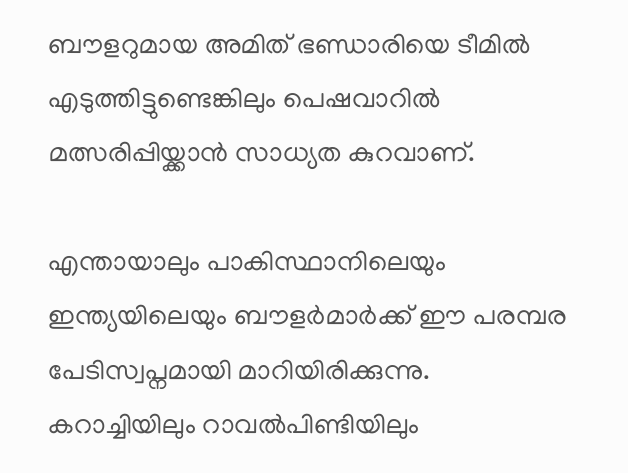ബൗളറുമായ അമിത് ഭണ്ഡാരിയെ ടീമില്‍ എടുത്തിട്ടുണ്ടെങ്കിലും പെഷവാറില്‍ മത്സരിപ്പിയ്ക്കാന്‍ സാധ്യത കുറവാണ്.

എന്തായാലും പാകിസ്ഥാനിലെയും ഇന്ത്യയിലെയും ബൗളര്‍മാര്‍ക്ക് ഈ പരമ്പര പേടിസ്വപ്നമായി മാറിയിരിക്കുന്നു. കറാച്ചിയിലും റാവല്‍പിണ്ടിയിലും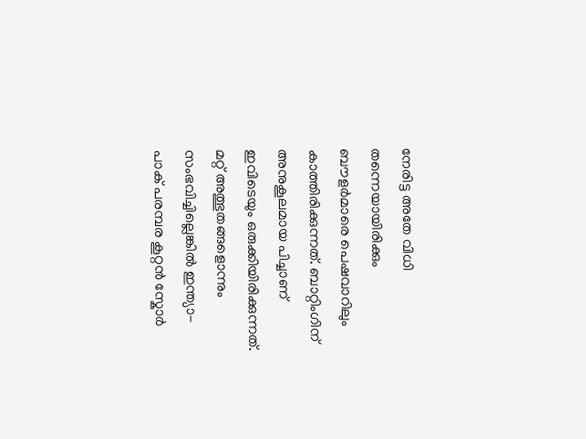നേരിട്ട അതേ വിധി തന്നെയായിരിക്കും ബൗളര്‍മാരെ പെഷവാറിലും കാത്തിരിക്കുന്നത്. ബാറ്റിംഗിന് അനുകൂലമായ പിച്ചാണ് ഇവിടെയും ഒരുക്കിയിരിക്കുന്നത്. മറ്റ് അത്ഭുതങ്ങളൊന്നും സംഭവിച്ചില്ലെങ്കില്‍ ഇന്ത്യാ-പാക് പരമ്പര കൂറ്റന്‍ സ്കോര്‍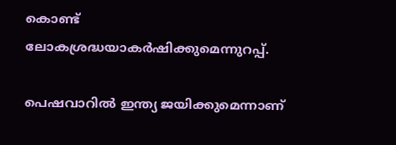കൊണ്ട് ലോകശ്രദ്ധയാകര്‍ഷിക്കുമെന്നുറപ്പ്.

പെഷവാറില്‍ ഇന്ത്യ ജയിക്കുമെന്നാണ്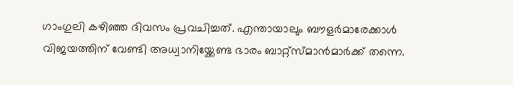ഗാംഗുലി കഴിഞ്ഞ ദിവസം പ്രവചിച്ചത്. എന്തായാലും ബൗളര്‍മാരേക്കാള്‍ വിജയത്തിന് വേണ്ടി അധ്വാനിയ്ക്കേണ്ട ഭാരം ബാറ്റ്സ്മാന്‍മാര്‍ക്ക് തന്നെ.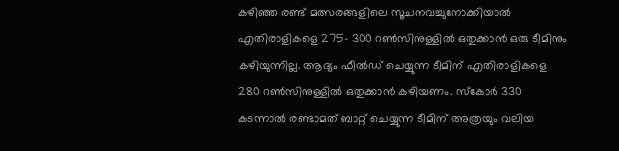കഴിഞ്ഞ രണ്ട് മത്സരങ്ങളിലെ സൂചനവച്ചുനോക്കിയാല്‍ എതിരാളികളെ 275- 300 റണ്‍സിനുള്ളില്‍ ഒതുക്കാന്‍ ഒരു ടീമിനും കഴിയുന്നില്ല. ആദ്യം ഫീല്‍ഡ് ചെയ്യുന്ന ടീമിന് എതിരാളികളെ 280 റണ്‍സിനുള്ളില്‍ ഒതുക്കാന്‍ കഴിയണം. സ്കോര്‍ 330 കടന്നാല്‍ രണ്ടാമത് ബാറ്റ് ചെയ്യുന്ന ടീമിന് അത്രയും വലിയ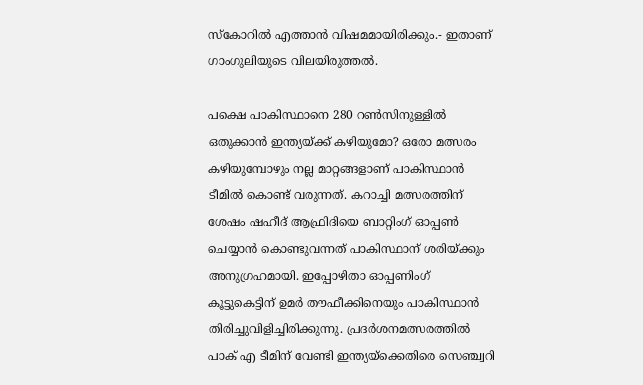സ്കോറില്‍ എത്താന്‍ വിഷമമായിരിക്കും.- ഇതാണ് ഗാംഗുലിയുടെ വിലയിരുത്തല്‍.

പക്ഷെ പാകിസ്ഥാനെ 280 റണ്‍സിനുള്ളില്‍ ഒതുക്കാന്‍ ഇന്ത്യയ്ക്ക് കഴിയുമോ? ഒരോ മത്സരം കഴിയുമ്പോഴും നല്ല മാറ്റങ്ങളാണ് പാകിസ്ഥാന്‍ ടീമില്‍ കൊണ്ട് വരുന്നത്. കറാച്ചി മത്സരത്തിന് ശേഷം ഷഹീദ് ആഫ്രിദിയെ ബാറ്റിംഗ് ഓപ്പണ്‍ ചെയ്യാന്‍ കൊണ്ടുവന്നത് പാകിസ്ഥാന് ശരിയ്ക്കും അനുഗ്രഹമായി. ഇപ്പോഴിതാ ഓപ്പണിംഗ് കൂട്ടുകെട്ടിന് ഉമര്‍ തൗഫീക്കിനെയും പാകിസ്ഥാന്‍ തിരിച്ചുവിളിച്ചിരിക്കുന്നു. പ്രദര്‍ശനമത്സരത്തില്‍ പാക് എ ടീമിന് വേണ്ടി ഇന്ത്യയ്ക്കെതിരെ സെഞ്ച്വറി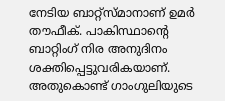നേടിയ ബാറ്റ്സ്മാനാണ് ഉമര്‍ തൗഫീക്. പാകിസ്ഥാന്റെ ബാറ്റിംഗ് നിര അനുദിനം ശക്തിപ്പെട്ടുവരികയാണ്. അതുകൊണ്ട് ഗാംഗുലിയുടെ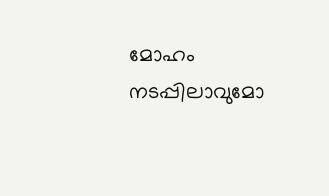മോഹം നടപ്പിലാവുമോ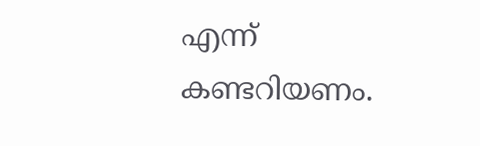എന്ന് കണ്ടറിയണം.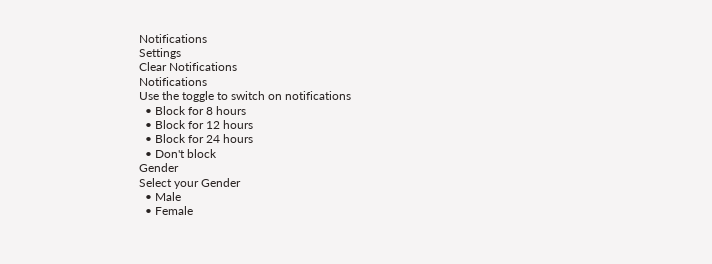Notifications
Settings
Clear Notifications
Notifications
Use the toggle to switch on notifications
  • Block for 8 hours
  • Block for 12 hours
  • Block for 24 hours
  • Don't block
Gender
Select your Gender
  • Male
  • Female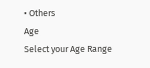• Others
Age
Select your Age Range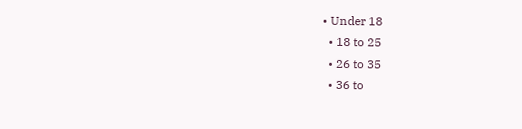• Under 18
  • 18 to 25
  • 26 to 35
  • 36 to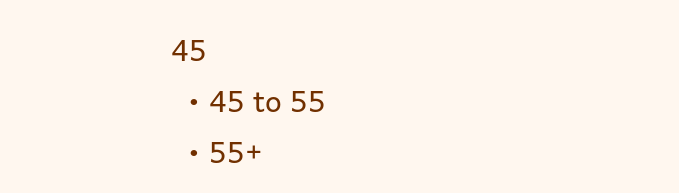45
  • 45 to 55
  • 55+